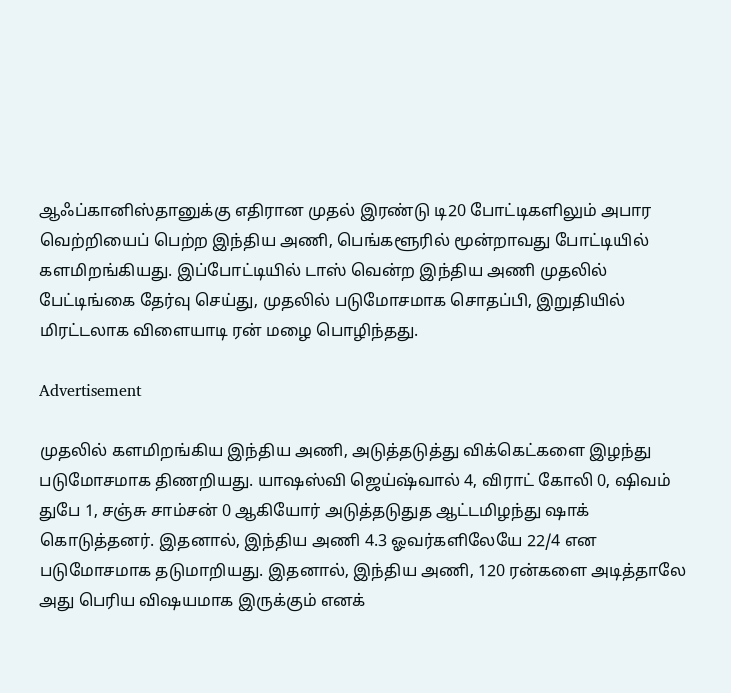ஆஃப்கானிஸ்தானுக்கு எதிரான முதல் இரண்டு டி20 போட்டிகளிலும் அபார வெற்றியைப் பெற்ற இந்திய அணி, பெங்களூரில் மூன்றாவது போட்டியில் களமிறங்கியது. இப்போட்டியில் டாஸ் வென்ற இந்திய அணி முதலில் பேட்டிங்கை தேர்வு செய்து, முதலில் படுமோசமாக சொதப்பி, இறுதியில் மிரட்டலாக விளையாடி ரன் மழை பொழிந்தது.

Advertisement

முதலில் களமிறங்கிய இந்திய அணி, அடுத்தடுத்து விக்கெட்களை இழந்து படுமோசமாக திணறியது. யாஷஸ்வி ஜெய்ஷ்வால் 4, விராட் கோலி 0, ஷிவம் துபே 1, சஞ்சு சாம்சன் 0 ஆகியோர் அடுத்தடுதுத ஆட்டமிழந்து ஷாக் கொடுத்தனர். இதனால், இந்திய அணி 4.3 ஓவர்களிலேயே 22/4 என படுமோசமாக தடுமாறியது. இதனால், இந்திய அணி, 120 ரன்களை அடித்தாலே அது பெரிய விஷயமாக இருக்கும் எனக்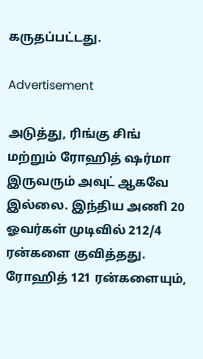கருதப்பட்டது.

Advertisement

அடுத்து, ரிங்கு சிங் மற்றும் ரோஹித் ஷர்மா இருவரும் அவுட் ஆகவே இல்லை. இந்திய அணி 20 ஓவர்கள் முடிவில் 212/4 ரன்களை குவித்தது. ரோஹித் 121 ரன்களையும்,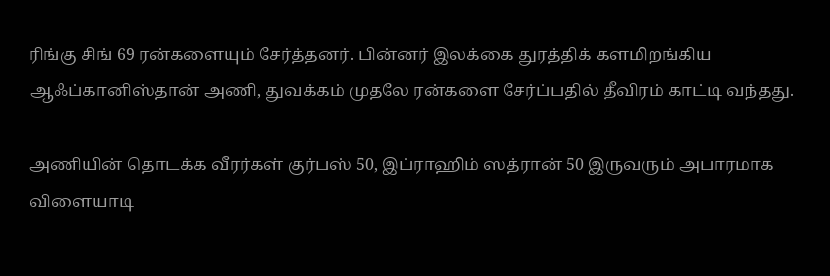ரிங்கு சிங் 69 ரன்களையும் சேர்த்தனர். பின்னர் இலக்கை துரத்திக் களமிறங்கிய ஆஃப்கானிஸ்தான் அணி, துவக்கம் முதலே ரன்களை சேர்ப்பதில் தீவிரம் காட்டி வந்தது.

அணியின் தொடக்க வீரர்கள் குர்பஸ் 50, இப்ராஹிம் ஸத்ரான் 50 இருவரும் அபாரமாக விளையாடி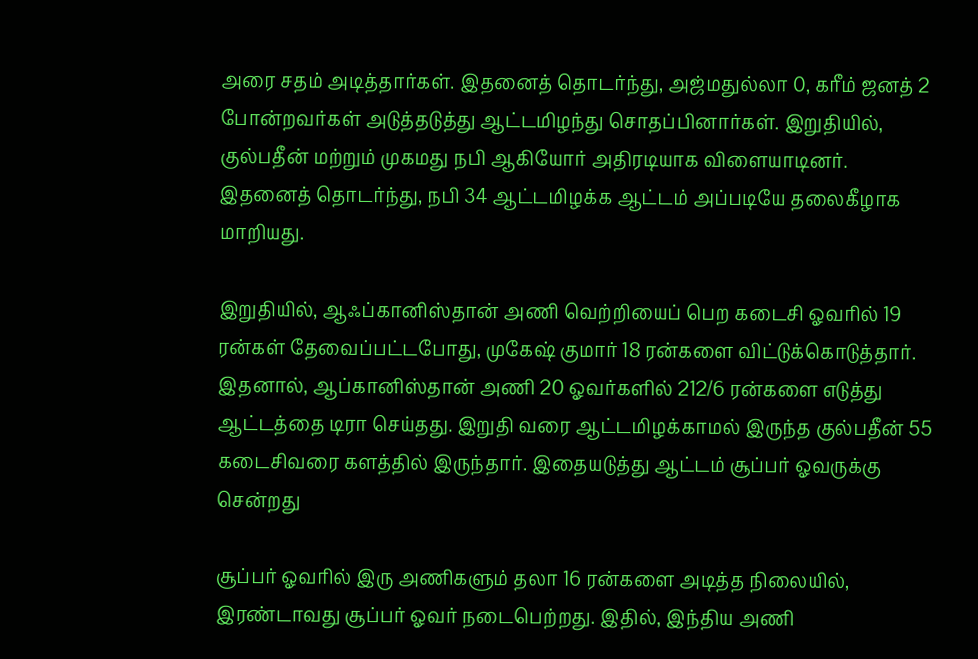அரை சதம் அடித்தார்கள். இதனைத் தொடர்ந்து, அஜ்மதுல்லா 0, கரீம் ஜனத் 2 போன்றவர்கள் அடுத்தடுத்து ஆட்டமிழந்து சொதப்பினார்கள். இறுதியில், குல்பதீன் மற்றும் முகமது நபி ஆகியோர் அதிரடியாக விளையாடினர். இதனைத் தொடர்ந்து, நபி 34 ஆட்டமிழக்க ஆட்டம் அப்படியே தலைகீழாக மாறியது.

இறுதியில், ஆஃப்கானிஸ்தான் அணி வெற்றியைப் பெற கடைசி ஓவரில் 19 ரன்கள் தேவைப்பட்டபோது, முகேஷ் குமார் 18 ரன்களை விட்டுக்கொடுத்தார். இதனால், ஆப்கானிஸ்தான் அணி 20 ஓவர்களில் 212/6 ரன்களை எடுத்து ஆட்டத்தை டிரா செய்தது. இறுதி வரை ஆட்டமிழக்காமல் இருந்த குல்பதீன் 55 கடைசிவரை களத்தில் இருந்தார். இதையடுத்து ஆட்டம் சூப்பர் ஓவருக்கு சென்றது

சூப்பர் ஓவரில் இரு அணிகளும் தலா 16 ரன்களை அடித்த நிலையில், இரண்டாவது சூப்பர் ஓவர் நடைபெற்றது. இதில், இந்திய அணி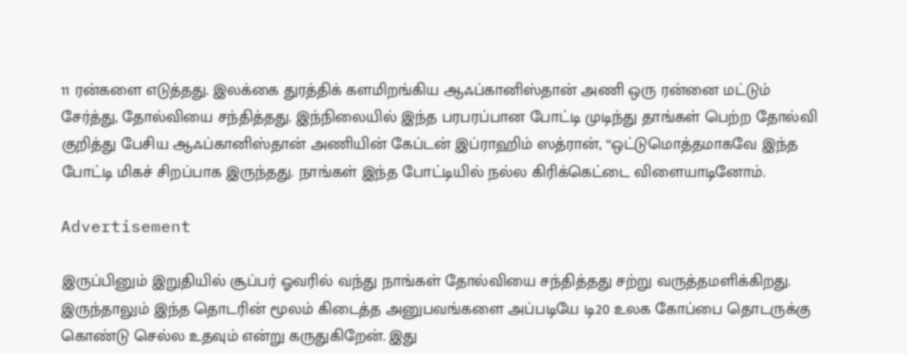11 ரன்களை எடுத்தது. இலக்கை துரத்திக் களமிறங்கிய ஆஃப்கானிஸ்தான் அணி ஒரு ரன்னை மட்டும் சேர்த்து, தோல்வியை சந்தித்தது. இந்நிலையில் இந்த பரபரப்பான போட்டி முடிந்து தாங்கள் பெற்ற தோல்வி குறித்து பேசிய ஆஃப்கானிஸ்தான் அணியின் கேப்டன் இப்ராஹிம் ஸத்ரான், “ஒட்டுமொத்தமாகவே இந்த போட்டி மிகச் சிறப்பாக இருந்தது. நாங்கள் இந்த போட்டியில் நல்ல கிரிக்கெட்டை விளையாடினோம்.

Advertisement

இருப்பினும் இறுதியில் சூப்பர் ஓவரில் வந்து நாங்கள் தோல்வியை சந்தித்தது சற்று வருத்தமளிக்கிறது. இருந்தாலும் இந்த தொடரின் மூலம் கிடைத்த அனுபவங்களை அப்படியே டி20 உலக கோப்பை தொடருக்கு கொண்டு செல்ல உதவும் என்று கருதுகிறேன். இது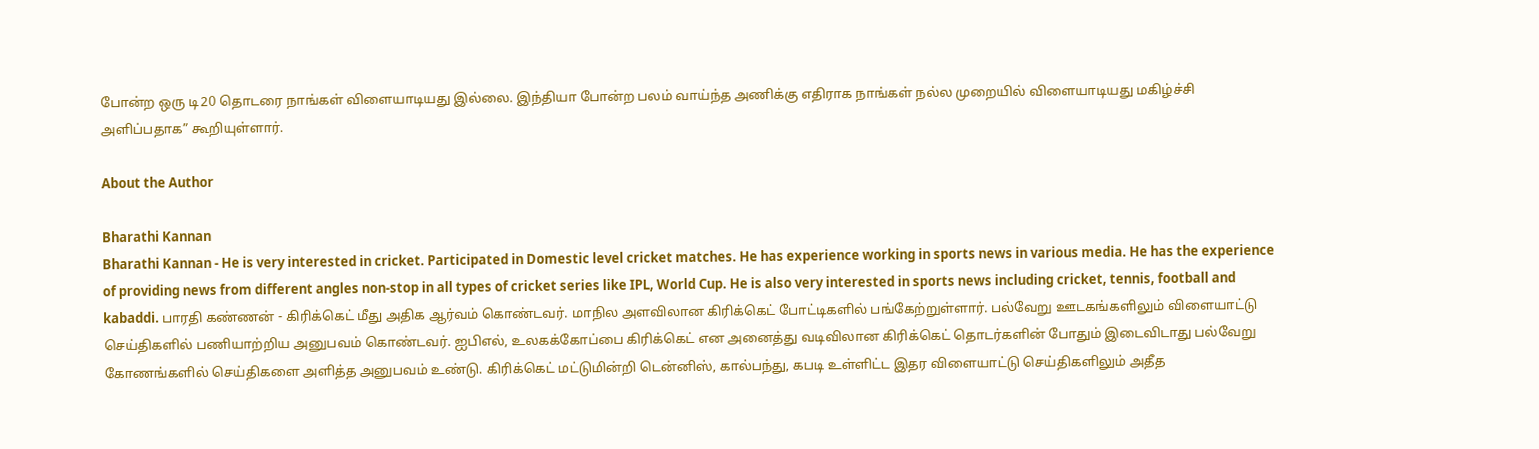போன்ற ஒரு டி20 தொடரை நாங்கள் விளையாடியது இல்லை. இந்தியா போன்ற பலம் வாய்ந்த அணிக்கு எதிராக நாங்கள் நல்ல முறையில் விளையாடியது மகிழ்ச்சி அளிப்பதாக” கூறியுள்ளார்.

About the Author

Bharathi Kannan
Bharathi Kannan - He is very interested in cricket. Participated in Domestic level cricket matches. He has experience working in sports news in various media. He has the experience of providing news from different angles non-stop in all types of cricket series like IPL, World Cup. He is also very interested in sports news including cricket, tennis, football and kabaddi. பாரதி கண்ணன் - கிரிக்கெட் மீது அதிக ஆர்வம் கொண்டவர். மாநில அளவிலான கிரிக்கெட் போட்டிகளில் பங்கேற்றுள்ளார். பல்வேறு ஊடகங்களிலும் விளையாட்டு செய்திகளில் பணியாற்றிய அனுபவம் கொண்டவர். ஐபிஎல், உலகக்கோப்பை கிரிக்கெட் என அனைத்து வடிவிலான கிரிக்கெட் தொடர்களின் போதும் இடைவிடாது பல்வேறு கோணங்களில் செய்திகளை அளித்த அனுபவம் உண்டு. கிரிக்கெட் மட்டுமின்றி டென்னிஸ், கால்பந்து, கபடி உள்ளிட்ட இதர விளையாட்டு செய்திகளிலும் அதீத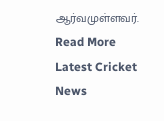ஆர்வமுள்ளவர். Read More
Latest Cricket News